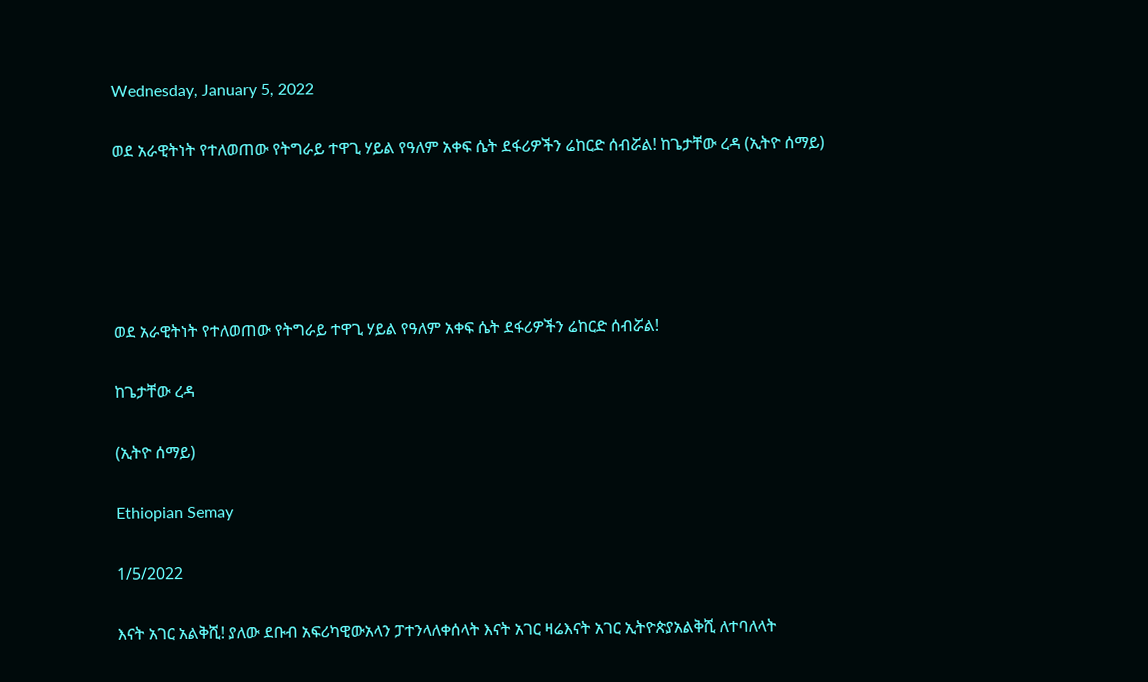Wednesday, January 5, 2022

ወደ አራዊትነት የተለወጠው የትግራይ ተዋጊ ሃይል የዓለም አቀፍ ሴት ደፋሪዎችን ሬከርድ ሰብሯል! ከጌታቸው ረዳ (ኢትዮ ሰማይ)





ወደ አራዊትነት የተለወጠው የትግራይ ተዋጊ ሃይል የዓለም አቀፍ ሴት ደፋሪዎችን ሬከርድ ሰብሯል!

ከጌታቸው ረዳ

(ኢትዮ ሰማይ)

Ethiopian Semay

1/5/2022

እናት አገር አልቅሺ! ያለው ደቡብ አፍሪካዊውአላን ፓተንላለቀሰላት እናት አገር ዛሬእናት አገር ኢትዮጵያአልቅሺ ለተባለላት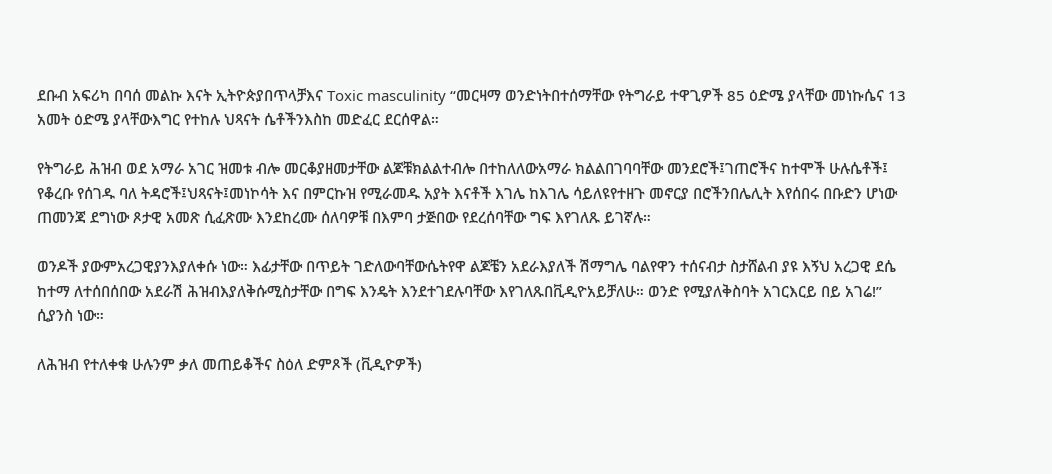ደቡብ አፍሪካ በባሰ መልኩ እናት ኢትዮጵያበጥላቻእና Toxic masculinity “መርዛማ ወንድነትበተሰማቸው የትግራይ ተዋጊዎች 85 ዕድሜ ያላቸው መነኩሴና 13 አመት ዕድሜ ያላቸውእግር የተከሉ ህጻናት ሴቶችንእስከ መድፈር ደርሰዋል።

የትግራይ ሕዝብ ወደ አማራ አገር ዝመቱ ብሎ መርቆያዘመታቸው ልጆቹክልልተብሎ በተከለለውአማራ ክልልበገባባቸው መንደሮች፤ገጠሮችና ከተሞች ሁሉሴቶች፤ የቆረቡ የሰገዱ ባለ ትዳሮች፤ህጻናት፤መነኮሳት እና በምርኩዝ የሚራመዱ አያት እናቶች እገሌ ከእገሌ ሳይለዩየተዘጉ መኖርያ በሮችንበሌሊት እየሰበሩ በቡድን ሆነው ጠመንጃ ደግነው ጾታዊ አመጽ ሲፈጽሙ እንደከረሙ ሰለባዎቹ በእምባ ታጅበው የደረሰባቸው ግፍ እየገለጹ ይገኛሉ።

ወንዶች ያውምአረጋዊያንእያለቀሱ ነው። እፊታቸው በጥይት ገድለውባቸውሴትየዋ ልጆቼን አደራእያለች ሽማግሌ ባልየዋን ተሰናብታ ስታሸልብ ያዩ እኝህ አረጋዊ ደሴ ከተማ ለተሰበሰበው አደራሽ ሕዝብእያለቅሱሚስታቸው በግፍ እንዴት እንደተገደሉባቸው እየገለጹበቪዲዮአይቻለሁ። ወንድ የሚያለቅስባት አገርእርይ በይ አገሬ!” ሲያንስ ነው።

ለሕዝብ የተለቀቁ ሁሉንም ቃለ መጠይቆችና ስዕለ ድምጾች (ቪዲዮዎች)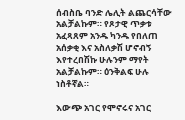ሰብስቤ ባንድ ሌሊት ልጨርሳቸው አልቻልኩም። የጾታዊ ጥቃቱ አፈጻጸም አንዱ ካንዱ የበለጠ አሰቃቂ እና አስለቃሽ ሆኖብኝ እየተረበሽኩ ሁሉንም ማየት አልቻልኩም። ዕንቅልፍ ሁሉ ነስቶኛል።

እውጭ አገር የሞኖሩና አገር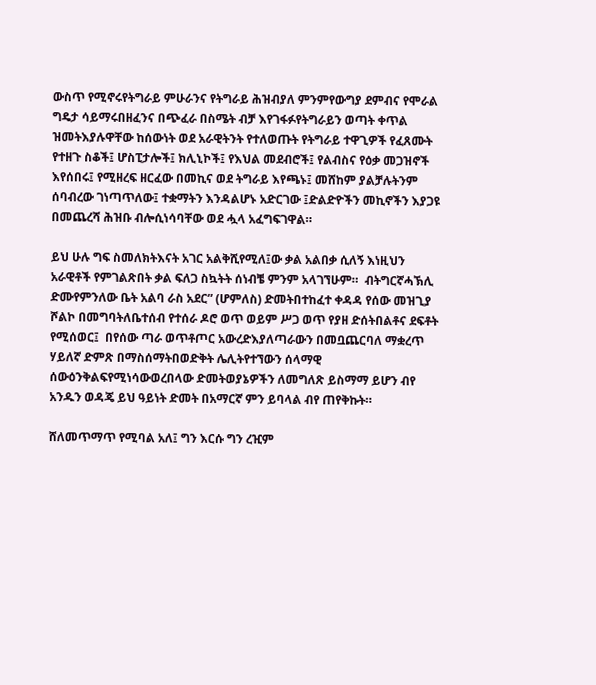ውስጥ የሚኖሩየትግራይ ምሁራንና የትግራይ ሕዝብያለ ምንምየውግያ ደምብና የሞራል ግዴታ ሳይማሩበዘፈንና በጭፈራ በስሜት ብቻ እየገፋፉየትግራይን ወጣት ቀጥል ዝመትእያሉዋቸው ከሰውነት ወደ አራዊትንት የተለወጡት የትግራይ ተዋጊዎች የፈጸሙት የተዘጉ ስቆች፤ ሆስፒታሎች፤ ክሊኒኮች፤ የእህል መደብሮች፤ የልብስና የዕቃ መጋዝኖች እየሰበሩ፤ የሚዘረፍ ዘርፈው በመኪና ወደ ትግራይ እየጫኑ፤ መሸከም ያልቻሉትንም ሰባብረው ገነጣጥለው፤ ተቋማትን እንዳልሆኑ አድርገው ፤ድልድዮችን መኪኖችን እያጋዩ በመጨረሻ ሕዝቡ ብሎሲነሳባቸው ወደ ሗላ አፈግፍገዋል።

ይህ ሁሉ ግፍ ስመለክትእናት አገር አልቅሺየሚለ፤ው ቃል አልበቃ ሲለኝ እነዚህን አራዊቶች የምገልጽበት ቃል ፍለጋ ስኳትት ሰነብቼ ምንም አላገኘሁም።  ብትግርኛሓኽሊ ድሙየምንለው ቤት አልባ ራስ አደር” (ሆምለስ) ድመትበተከፈተ ቀዳዳ የሰው መዝጊያ ሾልኮ በመግባትለቤተሰብ የተሰራ ዶሮ ወጥ ወይም ሥጋ ወጥ የያዘ ድሰትበልቶና ደፍቶት የሚሰወር፤  በየሰው ጣራ ወጥቶጦር አውረድእያለጣራውን በመቧጨርባለ ማቋረጥ ሃይለኛ ድምጽ በማስሰማትበወድቅት ሌሊትየተኘውን ሰላማዊ ሰውዕንቅልፍየሚነሳውወረበላው ድመትወያኔዎችን ለመግለጽ ይስማማ ይሆን ብየ አንዱን ወዳጄ ይህ ዓይነት ድመት በአማርኛ ምን ይባላል ብየ ጠየቅኩት።

ሸለመጥማጥ የሚባል አለ፤ ግን እርሱ ግን ረዢም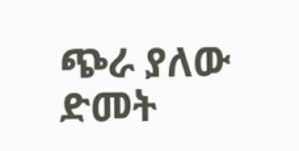ጭራ ያለው ድመት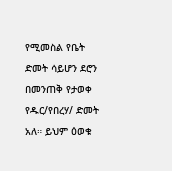የሚመስል የቤት ድመት ሳይሆን ደሮን በመንጠቅ የታወቀ የዱር/የበረሃ/ ድመት አለ። ይህም ዕወቁ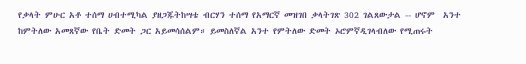የቃላት ምሁር አቶ ተሰማ ሀብተሚካል ያዘጋጁትከሣቴ ብርሃን ተሰማ የአማርኛ መዝገበ ቃላትገጽ 302 ገልጸውታል -- ሆኖም  አንተ ከምትለው አመጸኛው የቤት ድመት ጋር አይመሳሰልም። ይመስለኛል አንተ የምትለው ድመት ኦሮምኛዲገላብለው የሚጠሩት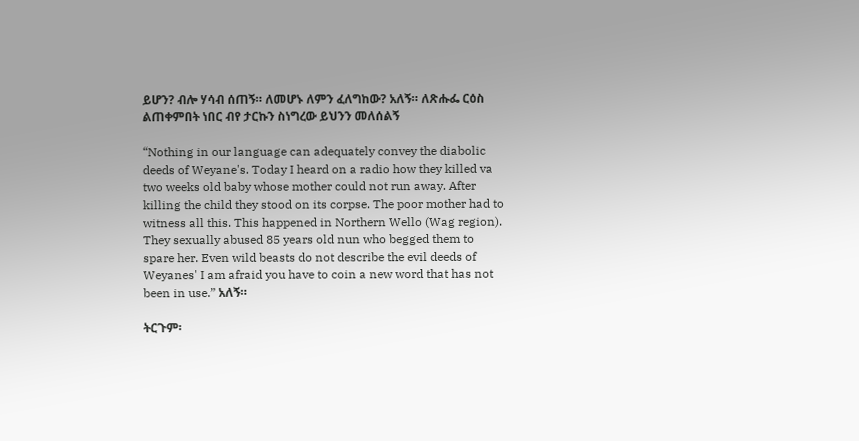ይሆን? ብሎ ሃሳብ ሰጠኝ። ለመሆኑ ለምን ፈለግከው? አለኝ። ለጽሑፌ ርዕስ ልጠቀምበት ነበር ብየ ታርኩን ስነግረው ይህንን መለሰልኝ

“Nothing in our language can adequately convey the diabolic deeds of Weyane's. Today I heard on a radio how they killed va two weeks old baby whose mother could not run away. After killing the child they stood on its corpse. The poor mother had to witness all this. This happened in Northern Wello (Wag region). They sexually abused 85 years old nun who begged them to spare her. Even wild beasts do not describe the evil deeds of Weyanes' I am afraid you have to coin a new word that has not been in use.” አለኝ።

ትርጉም፡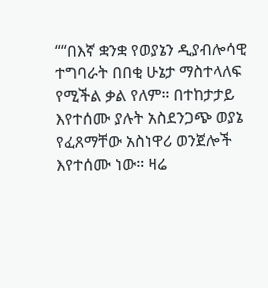““በእኛ ቋንቋ የወያኔን ዲያብሎሳዊ ተግባራት በበቂ ሁኔታ ማስተላለፍ የሚችል ቃል የለም። በተከታታይ እየተሰሙ ያሉት አስደንጋጭ ወያኔ የፈጸማቸው አስነዋሪ ወንጀሎች እየተሰሙ ነው። ዛሬ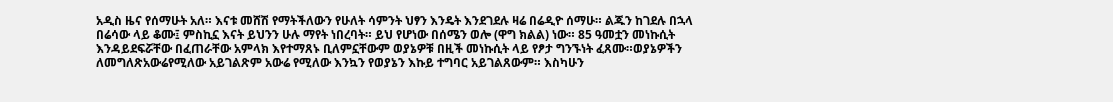አዲስ ዜና የሰማሁት አለ። እናቱ መሸሽ የማትችለውን የሁለት ሳምንት ህፃን እንዴት እንደገደሉ ዛሬ በሬዲዮ ሰማሁ። ልጁን ከገደሉ በኋላ በሬሳው ላይ ቆሙ፤ ምስኪኗ እናት ይህንን ሁሉ ማየት ነበረባት። ይህ የሆነው በሰሜን ወሎ (ዋግ ክልል) ነው። 85 ዓመቷን መነኩሲት እንዳይደፍሯቸው በፈጠራቸው አምላክ እየተማጸኑ ቢለምኗቸውም ወያኔዎቹ በዚች መነኩሲት ላይ የፆታ ግንኙነት ፈጸሙ።ወያኔዎችን ለመግለጽአውሬየሚለው አይገልጽም አውሬ የሚለው እንኳን የወያኔን እኩይ ተግባር አይገልጸውም። እስካሁን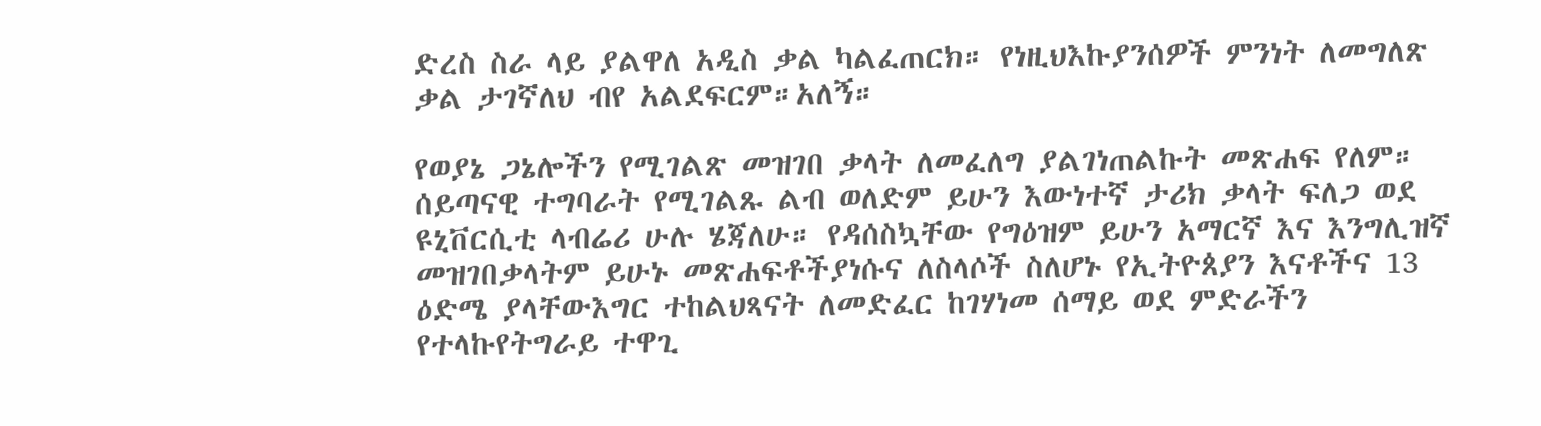ድረስ ስራ ላይ ያልዋለ አዲስ ቃል ካልፈጠርክ። የነዚህእኩያንሰዎች ምንነት ለመግለጽ ቃል ታገኛለህ ብየ አልደፍርም።አለኝ።

የወያኔ ጋኔሎችን የሚገልጽ መዝገበ ቃላት ለመፈለግ ያልገነጠልኩት መጽሐፍ የለም። ሰይጣናዊ ተግባራት የሚገልጹ ልብ ወለድም ይሁን እውነተኛ ታሪክ ቃላት ፍለጋ ወደ ዩኒቨርሲቲ ላብሬሪ ሁሉ ሄጃለሁ። የዳሰስኳቸው የግዕዝም ይሁን አማርኛ እና እንግሊዝኛ መዝገበቃላትም ይሁኑ መጽሐፍቶችያነሱና ለስላሶች ስለሆኑ የኢትዮጰያን እናቶችና 13 ዕድሜ ያላቸውእግር ተከልህጻናት ለመድፈር ከገሃነመ ሰማይ ወደ ምድራችን የተላኩየትግራይ ተዋጊ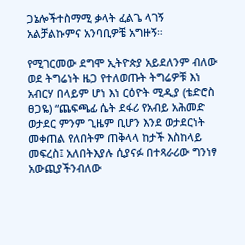ጋኔሎችተስማሚ ቃላት ፈልጌ ላገኝ አልቻልኩምና አንባቢዎቼ አግዙኝ።

የሚገርመው ደግሞ ኢትዮጵያ አይደለንም ብለው ወደ ትግሬነት ዜጋ የተለወጡት ትግሬዎቹ እነ አብርሃ በላይም ሆነ እነ ርዕዮት ሚዲያ (ቴድሮስ ፀጋዬ) “ጨፍጫፊ ሴት ደፋሪ የአብይ አሕመድ ወታደር ምንም ጊዜም ቢሆን እንደ ወታደርነት መቀጠል የለበትም ጠቅላላ ከታች እስከላይ መፍረስ፤ አለበትእያሉ ሲያናፉ በተጻራሪው ግንነፃ አውጪያችንብለው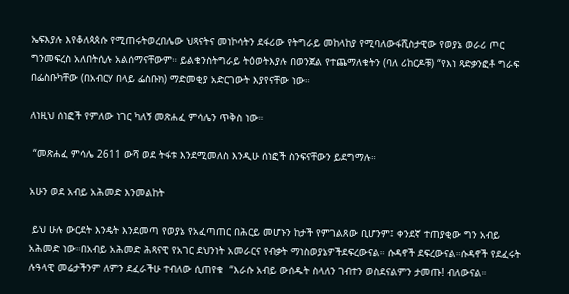ኤፍእያሉ እየቆለጳጰሱ የሚጠሩትወረበሌው ህጻናትና መነኮሳትን ደፋሪው የትግራይ መከላከያ የሚባለውፋሺስታዊው የወያኔ ወራሪ ጦር ግንመፍረስ አለበትሲሉ አልሰማናቸውም። ይልቁንስትግራይ ትዕወትእያሉ በወንጀል የተጨማለቁትን (ባለ ሪከርዶቹ) “የእነ ጻድቃንፎቶ ግራፍ በፌስቡካቸው (በአብርሃ በላይ ፌስቡክ) ማድመቂያ አድርገውት እያየናቸው ነው።

ለነዚህ ሰነፎች የምለው ነገር ካለኝ መጽሐፈ ምሳሌን ጥቅስ ነው።

 “መጽሐፈ ምሳሌ 2611 ውሻ ወደ ትፋቱ እንደሚመለስ እንዲሁ ሰነፎች ስንፍናቸውን ይደግማሉ።

አሁን ወደ አብይ አሕመድ እንመልከት

 ይህ ሁሉ ውርደት እንዴት እንደመጣ የወያኔ የአፈጣጠር በሕርይ መሆኑን ከታች የምገልጸው ቢሆንም፤ ቀንደኛ ተጠያቂው ግን አብይ አሕመድ ነው።በአብይ አሕመድ ሕጻናዊ የአገር ደህንነት አመራርና የብቃት ማነስወያኔዎችደፍረውናል። ሱዳኖች ደፍረውናል።ሱዳኖች የደፈሩት ሉዓላዊ መሬታችንም ለምን ደፈራችሁ ተብለው ሲጠየቁ  “እራሱ አብይ ውሰዱት ስላለን ገብተን ወስደናልምን ታመጡ! ብለውናል።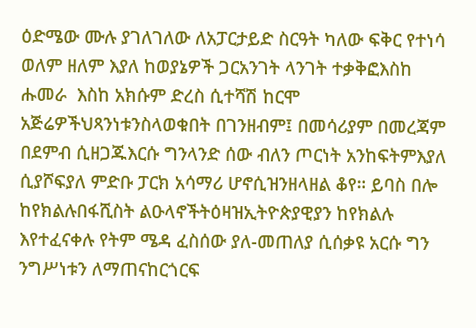ዕድሜው ሙሉ ያገለገለው ለአፓርታይድ ስርዓት ካለው ፍቅር የተነሳ ወለም ዘለም እያለ ከወያኔዎች ጋርአንገት ላንገት ተቃቅፎእስከ ሑመራ  እስከ አክሱም ድረስ ሲተሻሽ ከርሞ አጅሬዎችህጻንነቱንስላወቁበት በገንዘብም፤ በመሳሪያም በመረጃም በደምብ ሲዘጋጁእርሱ ግንላንድ ሰው ብለን ጦርነት አንከፍትምእያለ ሲያሾፍያለ ምድቡ ፓርክ አሳማሪ ሆኖሲዝንዘላዘል ቆየ። ይባስ በሎ ከየክልሉበፋሺስት ልዑላኖችትዕዛዝኢትዮጵያዊያን ከየክልሉ እየተፈናቀሉ የትም ሜዳ ፈስሰው ያለ-መጠለያ ሲሰቃዩ አርሱ ግን ንግሥነቱን ለማጠናከርጎርፍ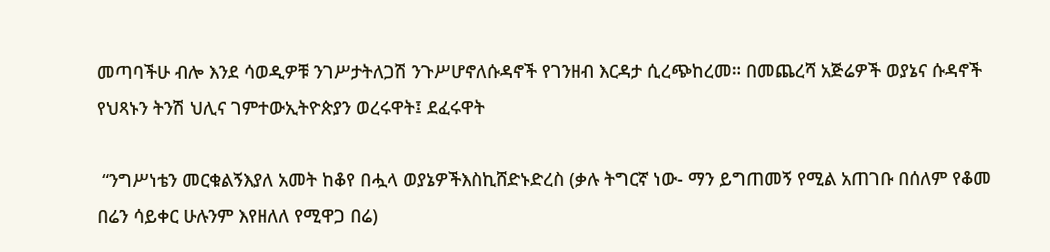መጣባችሁ ብሎ እንደ ሳወዲዎቹ ንገሥታትለጋሽ ንጉሥሆኖለሱዳኖች የገንዘብ እርዳታ ሲረጭከረመ። በመጨረሻ አጅሬዎች ወያኔና ሱዳኖች የህጻኑን ትንሽ ህሊና ገምተውኢትዮጵያን ወረሩዋት፤ ደፈሩዋት

 “ንግሥነቴን መርቁልኝእያለ አመት ከቆየ በሗላ ወያኔዎችእስኪሸድኑድረስ (ቃሉ ትግርኛ ነው- ማን ይግጠመኝ የሚል አጠገቡ በሰለም የቆመ በሬን ሳይቀር ሁሉንም እየዘለለ የሚዋጋ በሬ)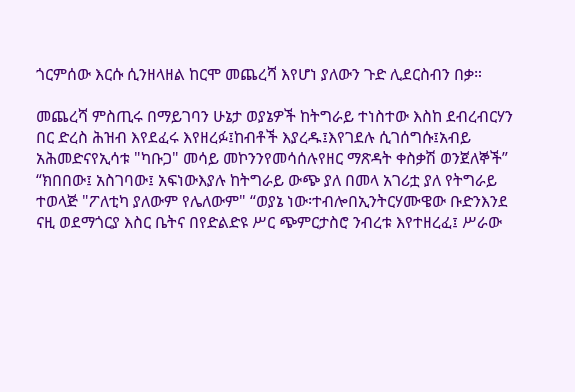ጎርምሰው እርሱ ሲንዘላዘል ከርሞ መጨረሻ እየሆነ ያለውን ጉድ ሊደርስብን በቃ።

መጨረሻ ምስጢሩ በማይገባን ሁኔታ ወያኔዎች ከትግራይ ተነስተው እስከ ደብረብርሃን በር ድረስ ሕዝብ እየደፈሩ እየዘረፉ፤ከብቶች እያረዱ፤እየገደሉ ሲገሰግሱ፤አብይ አሕመድናየኢሳቱ "ካቡጋ" መሳይ መኮንንየመሳሰሉየዘር ማጽዳት ቀስቃሽ ወንጀለኞች” “ክበበው፤ አስገባው፤ አፍነውእያሉ ከትግራይ ውጭ ያለ በመላ አገሪቷ ያለ የትግራይ ተወላጅ "ፖለቲካ ያለውም የሌለውም" “ወያኔ ነው፡ተብሎበኢንትርሃሙዌው ቡድንእንደ ናዚ ወደማጎርያ እስር ቤትና በየድልድዩ ሥር ጭምርታስሮ ንብረቱ እየተዘረፈ፤ ሥራው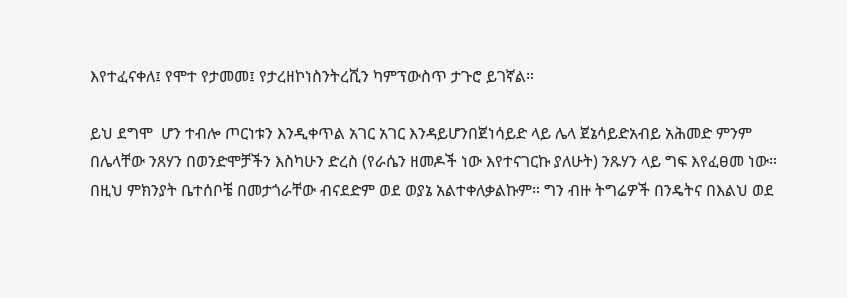እየተፈናቀለ፤ የሞተ የታመመ፤ የታረዘኮነስንትረሺን ካምፕውስጥ ታጉሮ ይገኛል።

ይህ ደግሞ  ሆን ተብሎ ጦርነቱን እንዲቀጥል አገር አገር እንዳይሆንበጀነሳይድ ላይ ሌላ ጀኔሳይድአብይ አሕመድ ምንም በሌላቸው ንጸሃን በወንድሞቻችን እስካሁን ድረስ (የራሴን ዘመዶች ነው እየተናገርኩ ያለሁት) ንጹሃን ላይ ግፍ እየፈፀመ ነው። በዚህ ምክንያት ቤተሰቦቼ በመታጎራቸው ብናደድም ወደ ወያኔ አልተቀለቃልኩም። ግን ብዙ ትግሬዎች በንዴትና በእልህ ወደ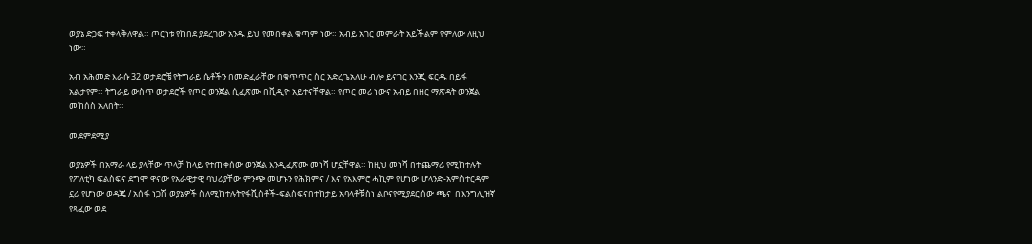ወያኔ ድጋፍ ተቀላቅለዋል። ጦርነቱ የከበደ ያደረገው አንዱ ይህ የመበቀል ቁጣም ነው። አብይ አገር መምራት አይችልም የምለው ለዚህ ነው።

አብ አሕመድ እራሱ 32 ወታደሮቼ የትግራይ ሴቶችን በመድፈራቸው በቁጥጥር ስር አድረጌአለሁ ብሎ ይናገር እንጂ ፍርዱ በይፋ አልታየም። ትግራይ ውስጥ ወታደሮች የጦር ወንጀል ሲፈጽሙ በቪዲዮ አይተናቸዋል። የጦር መሪ ነውና አብይ በዘር ማጽዳት ወንጀል መከሰስ አለበት።

መደምደሚያ

ወያኔዎች በአማራ ላይ ያላቸው ጥላቻ ከላይ የተጠቀሰው ወንጀል እንዲፈጽሙ መነሻ ሆኗቸዋል። ከዚህ መነሻ በተጨማሪ የሚከተሉት የፖለቲካ ፍልስፍና ደግሞ ዋናው የአራዊታዊ ባህሪያቸው ምንጭ መሆኑን የሕክምና / እና የአእምሮ ሓኪም የሆነው ሆላንድ-አምስተርዳም ኗሪ የሆነው ወዳጄ / አሰፋ ነጋሽ ወያኔዎች ስለሚከተሉትየፋሺስቶች-ፍልስፍናበተከታይ አባላቶቹስነ ልቦናየሚያደርሰው ጫና  በእንግሊዝኛ የጻፈው ወደ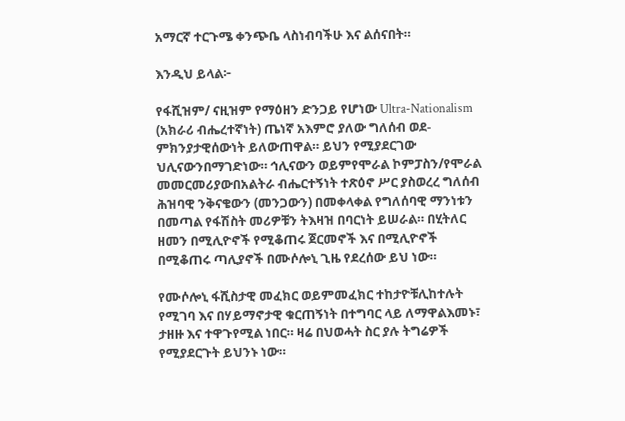አማርኛ ተርጉሜ ቀንጭቤ ላስነብባችሁ እና ልሰናበት።

እንዲህ ይላል፦

የፋሺዝም/ ናዚዝም የማዕዘን ድንጋይ የሆነው Ultra-Nationalism (አክራሪ ብሔረተኛነት) ጤነኛ አእምሮ ያለው ግለሰብ ወደ-ምክንያታዊሰውነት ይለውጠዋል። ይህን የሚያደርገው ህሊናውንበማገድነው። ኅሊናውን ወይምየሞራል ኮምፓስን/የሞራል መመርመሪያውበአልትራ ብሔርተኝነት ተጽዕኖ ሥር ያስወረረ ግለሰብ ሕዝባዊ ንቅናቄውን (መንጋውን) በመቀላቀል የግለሰባዊ ማንነቱን በመጣል የፋሽስት መሪዎቹን ትእዛዝ በባርነት ይሠራል። በሂትለር ዘመን በሚሊዮኖች የሚቆጠሩ ጀርመኖች እና በሚሊዮኖች በሚቆጠሩ ጣሊያኖች በሙሶሎኒ ጊዜ የደረሰው ይህ ነው።

የሙሶሎኒ ፋሺስታዊ መፈክር ወይምመፈክር ተከታዮቹሊከተሉት የሚገባ እና በሃይማኖታዊ ቁርጠኝነት በተግባር ላይ ለማዋልእመኑ፣ ታዘዙ እና ተዋጉየሚል ነበር። ዛሬ በህወሓት ስር ያሉ ትግሬዎች የሚያደርጉት ይህንኑ ነው።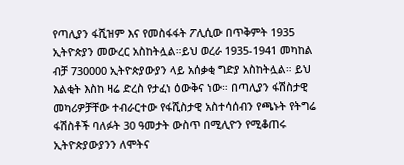የጣሊያን ፋሺዝም እና የመስፋፋት ፖሊሲው በጥቅምት 1935 ኢትዮጵያን መውረር አስከትሏል።ይህ ወረራ 1935-1941 መካከል ብቻ 730000 ኢትዮጵያውያን ላይ አሰቃቂ ግድያ አስከትሏል። ይህ እልቂት እስከ ዛሬ ድረስ የታፈነ ዕውቅና ነው። በጣሊያን ፋሽስታዊ መካሪዎቻቸው ተብራርተው የፋሺስታዊ አስተሳሰብን የጫኑት የትግሬ ፋሽስቶች ባለፉት 30 ዓመታት ውስጥ በሚሊዮን የሚቆጠሩ ኢትዮጵያውያንን ለሞትና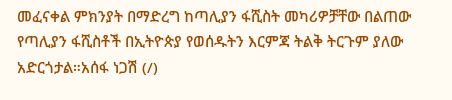መፈናቀል ምክንያት በማድረግ ከጣሊያን ፋሺስት መካሪዎቻቸው በልጠው የጣሊያን ፋሺስቶች በኢትዮጵያ የወሰዱትን እርምጃ ትልቅ ትርጉም ያለው አድርጎታል።አሰፋ ነጋሽ (/)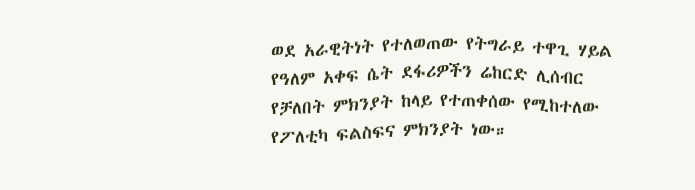ወደ አራዊትነት የተለወጠው የትግራይ ተዋጊ ሃይል የዓለም አቀፍ ሴት ደፋሪዎችን ሬከርድ ሊሰብር የቻለበት ምክንያት ከላይ የተጠቀሰው የሚከተለው የፖለቲካ ፍልስፍና ምክንያት ነው።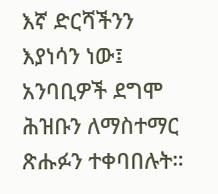እኛ ድርሻችንን እያነሳን ነው፤ አንባቢዎች ደግሞ ሕዝቡን ለማስተማር ጽሑፉን ተቀባበሉት።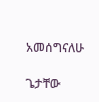አመሰግናለሁ

ጌታቸው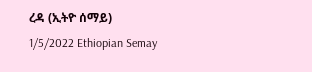ረዳ (ኢትዮ ሰማይ) 1/5/2022 Ethiopian Semay